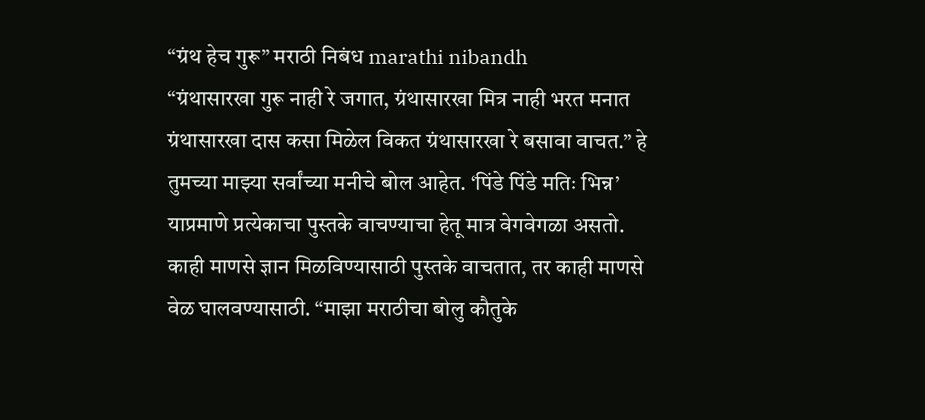“ग्रंथ हेच गुरू” मराठी निबंध marathi nibandh
“ग्रंथासारखा गुरू नाही रे जगात, ग्रंथासारखा मित्र नाही भरत मनात ग्रंथासारखा दास कसा मिळेल विकत ग्रंथासारखा रे बसावा वाचत.” हे तुमच्या माझ्या सर्वांच्या मनीचे बोल आहेत. ‘पिंडे पिंडे मतिः भिन्न’ याप्रमाणे प्रत्येकाचा पुस्तके वाचण्याचा हेतू मात्र वेगवेगळा असतो. काही माणसे ज्ञान मिळविण्यासाठी पुस्तके वाचतात, तर काही माणसे वेळ घालवण्यासाठी. “माझा मराठीचा बोलु कौतुके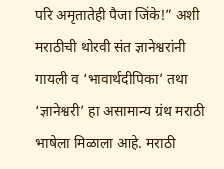परि अमृतातेही पैजा जिंके!” अशी मराठीची थोरवी संत ज्ञानेश्वरांनी गायली व ‘भावार्थदीपिका’ तथा ‘ज्ञानेश्वरी’ हा असामान्य ग्रंथ मराठी भाषेला मिळाला आहे. मराठी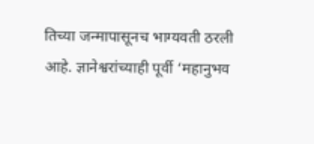तिच्या जन्मापासूनच भाग्यवती ठरली आहे. ज्ञानेश्वरांच्याही पूर्वी ‘महानुभव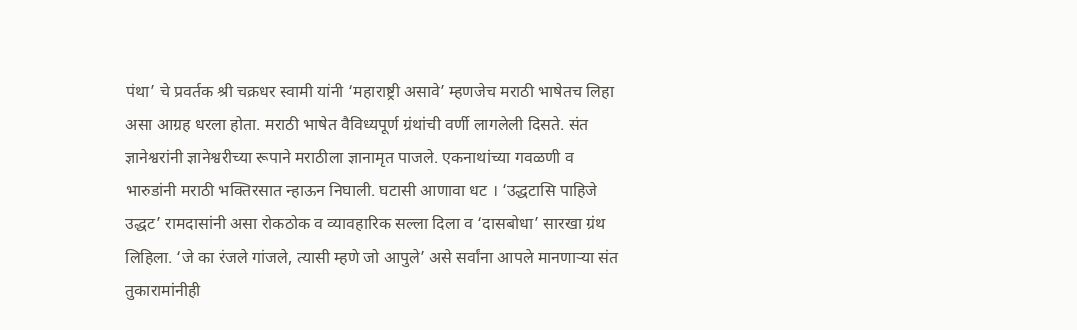पंथा’ चे प्रवर्तक श्री चक्रधर स्वामी यांनी ‘महाराष्ट्री असावे’ म्हणजेच मराठी भाषेतच लिहा असा आग्रह धरला होता. मराठी भाषेत वैविध्यपूर्ण ग्रंथांची वर्णी लागलेली दिसते. संत ज्ञानेश्वरांनी ज्ञानेश्वरीच्या रूपाने मराठीला ज्ञानामृत पाजले. एकनाथांच्या गवळणी व भारुडांनी मराठी भक्तिरसात न्हाऊन निघाली. घटासी आणावा धट । ‘उद्धटासि पाहिजे उद्धट’ रामदासांनी असा रोकठोक व व्यावहारिक सल्ला दिला व ‘दासबोधा’ सारखा ग्रंथ लिहिला. ‘जे का रंजले गांजले, त्यासी म्हणे जो आपुले’ असे सर्वांना आपले मानणाऱ्या संत तुकारामांनीही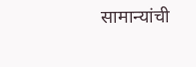सामान्यांची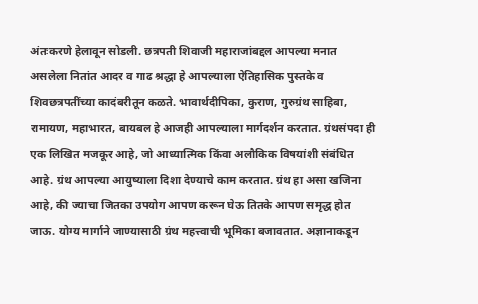अंतःकरणे हेलावून सोडली. छत्रपती शिवाजी महाराजांबद्दल आपल्या मनात असलेला नितांत आदर व गाढ श्रद्धा हे आपल्याला ऐतिहासिक पुस्तके व शिवछत्रपतींच्या कादंबरीतून कळते. भावार्थदीपिका, कुराण, गुरुग्रंथ साहिबा, रामायण, महाभारत, बायबल हे आजही आपल्याला मार्गदर्शन करतात. ग्रंथसंपदा ही एक लिखित मजकूर आहे, जो आध्यात्मिक किंवा अलौकिक विषयांशी संबंधित आहे. ग्रंथ आपल्या आयुष्याला दिशा देण्याचे काम करतात. ग्रंथ हा असा खजिना आहे, की ज्याचा जितका उपयोग आपण करून घेऊ तितके आपण समृद्ध होत जाऊ. योग्य मार्गाने जाण्यासाठी ग्रंथ महत्त्वाची भूमिका बजावतात. अज्ञानाकडून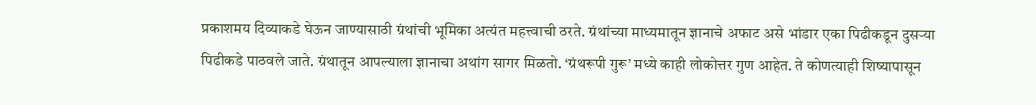प्रकाशमय दिव्याकडे घेऊन जाण्यासाठी ग्रंथांची भूमिका अत्यंत महत्त्वाची ठरते. ग्रंथांच्या माध्यमातून ज्ञानाचे अफाट असे भांडार एका पिढीकडून दुसऱ्या पिढीकडे पाठवले जाते. ग्रंथातून आपल्याला ज्ञानाचा अथांग सागर मिळतो. ‘ग्रंथरूपी गुरू’ मध्ये काही लोकोत्तर गुण आहेत. ते कोणत्याही शिष्यापासून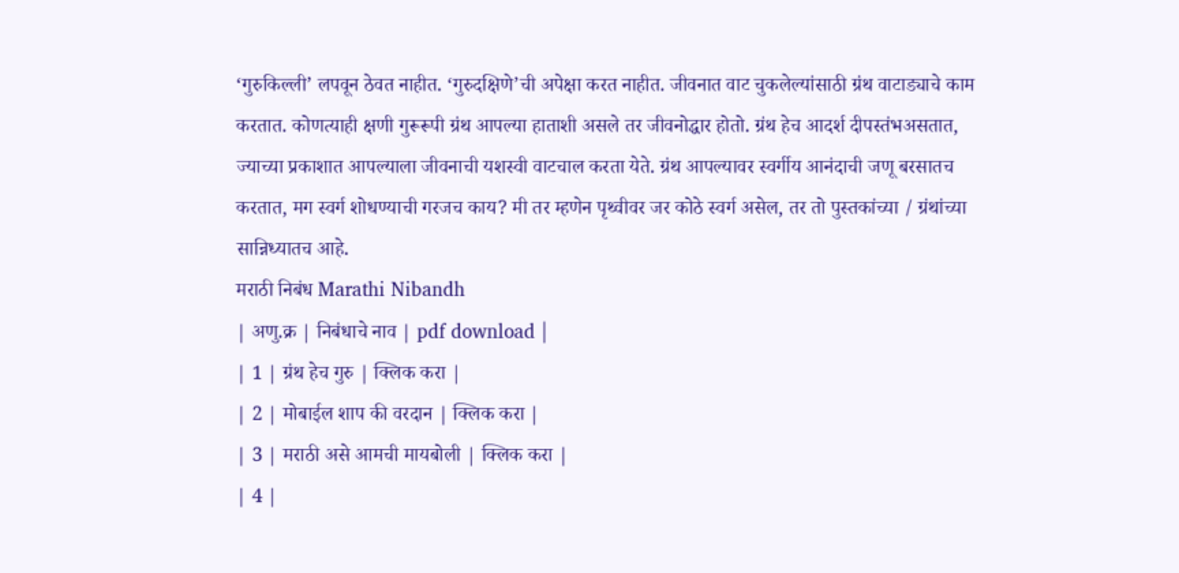‘गुरुकिल्ली’ लपवून ठेवत नाहीत. ‘गुरुदक्षिणे’ची अपेक्षा करत नाहीत. जीवनात वाट चुकलेल्यांसाठी ग्रंथ वाटाड्याचे काम करतात. कोणत्याही क्षणी गुरूरूपी ग्रंथ आपल्या हाताशी असले तर जीवनोद्धार होतो. ग्रंथ हेच आदर्श दीपस्तंभअसतात, ज्याच्या प्रकाशात आपल्याला जीवनाची यशस्वी वाटचाल करता येते. ग्रंथ आपल्यावर स्वर्गीय आनंदाची जणू बरसातच करतात, मग स्वर्ग शोधण्याची गरजच काय? मी तर म्हणेन पृथ्वीवर जर कोठे स्वर्ग असेल, तर तो पुस्तकांच्या / ग्रंथांच्या सान्निध्यातच आहे.
मराठी निबंध Marathi Nibandh
| अणु.क्र | निबंधाचे नाव | pdf download |
| 1 | ग्रंथ हेच गुरु | क्लिक करा |
| 2 | मोबाईल शाप की वरदान | क्लिक करा |
| 3 | मराठी असे आमची मायबोली | क्लिक करा |
| 4 |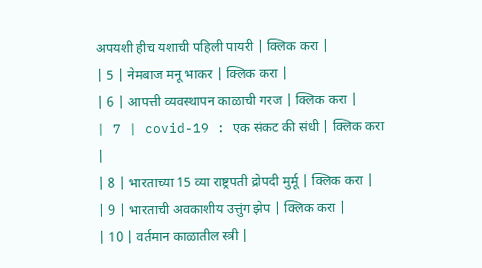अपयशी हीच यशाची पहिली पायरी | क्लिक करा |
| 5 | नेमबाज मनू भाकर | क्लिक करा |
| 6 | आपत्ती व्यवस्थापन काळाची गरज | क्लिक करा |
| 7 | covid-19 : एक संकट की संधी | क्लिक करा |
| 8 | भारताच्या 15 व्या राष्ट्रपती द्रोपदी मुर्मू | क्लिक करा |
| 9 | भारताची अवकाशीय उत्तुंग झेप | क्लिक करा |
| 10 | वर्तमान काळातील स्त्री |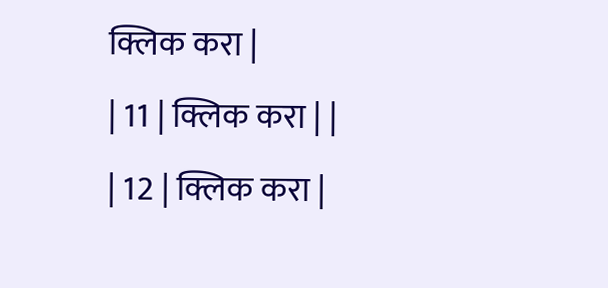क्लिक करा |
| 11 | क्लिक करा | |
| 12 | क्लिक करा |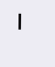|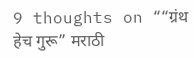9 thoughts on ““ग्रंथ हेच गुरू” मराठी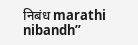निबंध marathi nibandh”